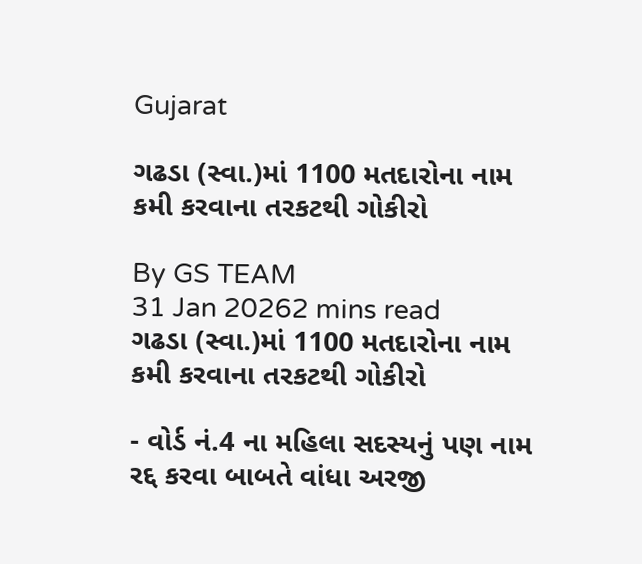Gujarat

ગઢડા (સ્વા.)માં 1100 મતદારોના નામ કમી કરવાના તરકટથી ગોકીરો

By GS TEAM
31 Jan 20262 mins read
ગઢડા (સ્વા.)માં 1100 મતદારોના નામ કમી કરવાના તરકટથી ગોકીરો

- વોર્ડ નં.4 ના મહિલા સદસ્યનું પણ નામ રદ્દ કરવા બાબતે વાંધા અરજી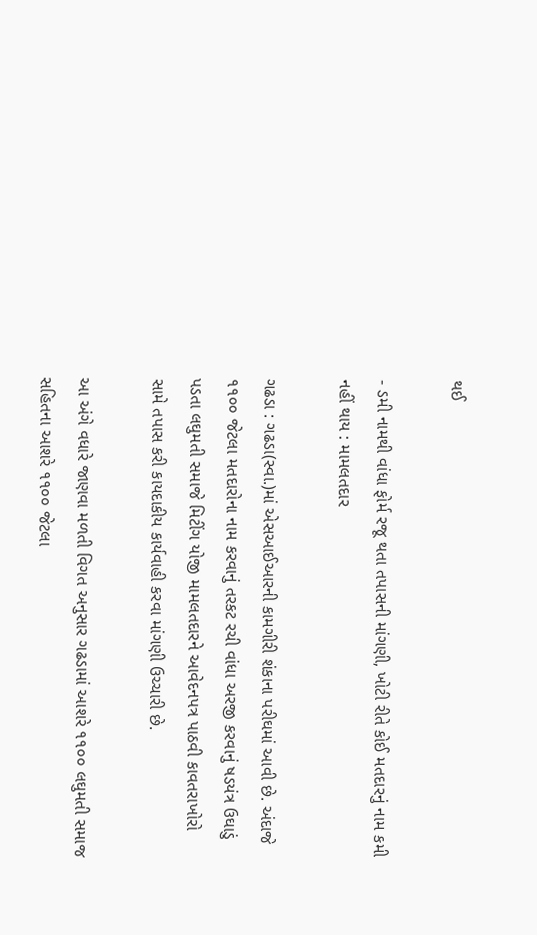થઈ

- ડમી નામથી વાંધા ફોર્મ રજૂ થતા તપાસની માંગણી, ખોટી રીતે કોઈ મતદારનું નામ કમી નહીં થાય : મામલતદાર

ગઢડા : ગઢડા(સ્વા.)માં એસઆઈઆરની કામગીરી શંકાના પરીઘમાં આવી છે. અંદાજે ૧૧૦૦ જેટલા મતદારોના નામ કરવાનું તરકટ રચી વાંધા અરજી કરવાનું ષડયંત્ર ઉઘાડું પડતા લઘુમતી સમાજે મિટીંગ યોજી મામલતદારને આવેદનપત્ર પાઠવી કાવતરાખોરો સામે તપાસ કરી કાયદાકીય કાર્યવાહી કરવા માંગણી ઉચ્ચારી છે.

આ અંગે વધારે જાણવા મળતી વિગત અનુસાર ગઢડામાં આશરે ૧૧૦૦ લઘુમતી સમાજ સહિતના આશરે ૧૧૦૦ જેટલા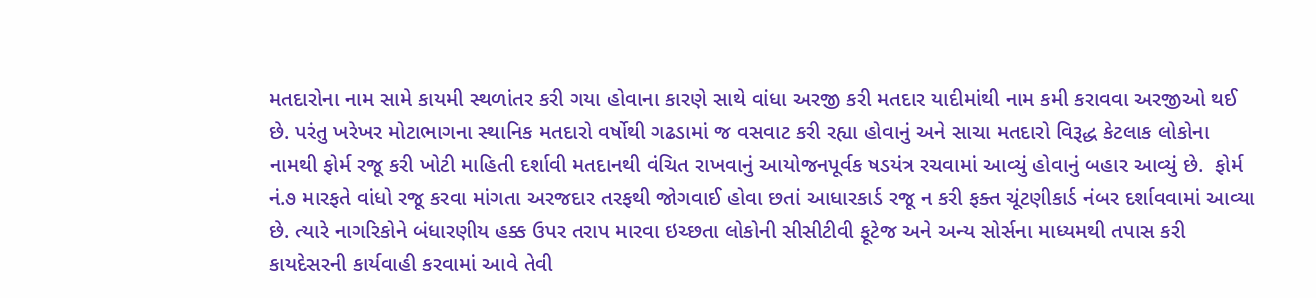મતદારોના નામ સામે કાયમી સ્થળાંતર કરી ગયા હોવાના કારણે સાથે વાંધા અરજી કરી મતદાર યાદીમાંથી નામ કમી કરાવવા અરજીઓ થઈ છે. પરંતુ ખરેખર મોટાભાગના સ્થાનિક મતદારો વર્ષોથી ગઢડામાં જ વસવાટ કરી રહ્યા હોવાનું અને સાચા મતદારો વિરૂદ્ધ કેટલાક લોકોના નામથી ફોર્મ રજૂ કરી ખોટી માહિતી દર્શાવી મતદાનથી વંચિત રાખવાનું આયોજનપૂર્વક ષડયંત્ર રચવામાં આવ્યું હોવાનું બહાર આવ્યું છે.  ફોર્મ નં.૭ મારફતે વાંધો રજૂ કરવા માંગતા અરજદાર તરફથી જોગવાઈ હોવા છતાં આધારકાર્ડ રજૂ ન કરી ફક્ત ચૂંટણીકાર્ડ નંબર દર્શાવવામાં આવ્યા છે. ત્યારે નાગરિકોને બંધારણીય હક્ક ઉપર તરાપ મારવા ઇચ્છતા લોકોની સીસીટીવી ફૂટેજ અને અન્ય સોર્સના માધ્યમથી તપાસ કરી કાયદેસરની કાર્યવાહી કરવામાં આવે તેવી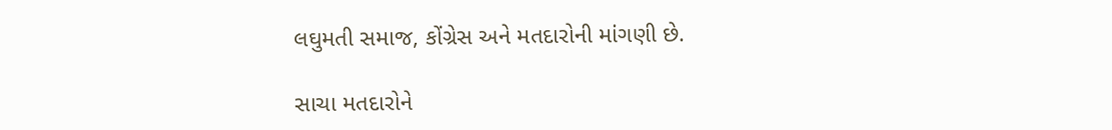લઘુમતી સમાજ, કોંગ્રેસ અને મતદારોની માંગણી છે.

સાચા મતદારોને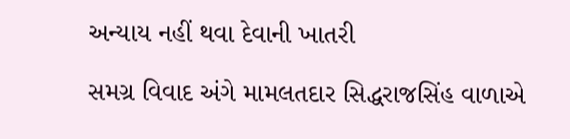અન્યાય નહીં થવા દેવાની ખાતરી

સમગ્ર વિવાદ અંગે મામલતદાર સિદ્ધરાજસિંહ વાળાએ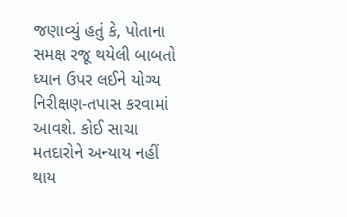જણાવ્યું હતું કે, પોતાના સમક્ષ રજૂ થયેલી બાબતો ધ્યાન ઉપર લઈને યોગ્ય નિરીક્ષણ-તપાસ કરવામાં આવશે. કોઈ સાચા મતદારોને અન્યાય નહીં થાય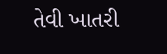તેવી ખાતરી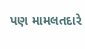પણ મામલતદારે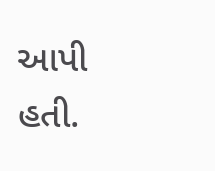આપી હતી.